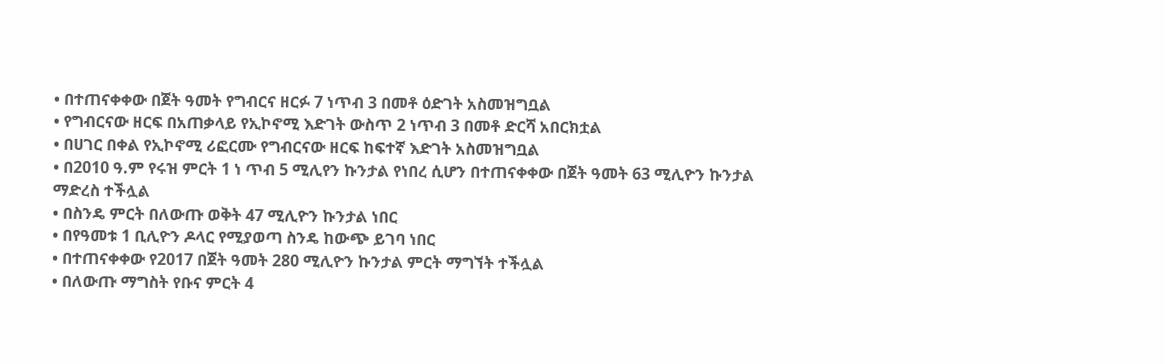• በተጠናቀቀው በጀት ዓመት የግብርና ዘርፉ 7 ነጥብ 3 በመቶ ዕድገት አስመዝግቧል
• የግብርናው ዘርፍ በአጠቃላይ የኢኮኖሚ እድገት ውስጥ 2 ነጥብ 3 በመቶ ድርሻ አበርክቷል
• በሀገር በቀል የኢኮኖሚ ሪፎርሙ የግብርናው ዘርፍ ከፍተኛ እድገት አስመዝግቧል
• በ2010 ዓ.ም የሩዝ ምርት 1 ነ ጥብ 5 ሚሊየን ኩንታል የነበረ ሲሆን በተጠናቀቀው በጀት ዓመት 63 ሚሊዮን ኩንታል ማድረስ ተችሏል
• በስንዴ ምርት በለውጡ ወቅት 47 ሚሊዮን ኩንታል ነበር
• በየዓመቱ 1 ቢሊዮን ዶላር የሚያወጣ ስንዴ ከውጭ ይገባ ነበር
• በተጠናቀቀው የ2017 በጀት ዓመት 280 ሚሊዮን ኩንታል ምርት ማግኘት ተችሏል
• በለውጡ ማግስት የቡና ምርት 4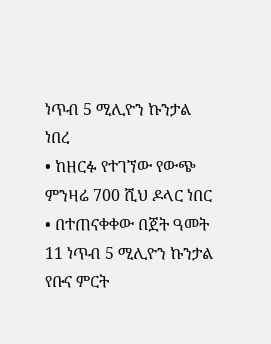ነጥብ 5 ሚሊዮን ኩንታል ነበረ
• ከዘርፉ የተገኘው የውጭ ምንዛሬ 700 ሺህ ዶላር ነበር
• በተጠናቀቀው በጀት ዓመት 11 ነጥብ 5 ሚሊዮን ኩንታል የቡና ምርት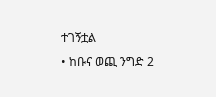ተገኝቷል
• ከቡና ወጪ ንግድ 2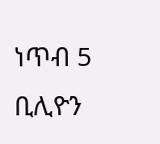ነጥብ 5 ቢሊዮን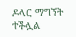ዶላር ማግኘት ተችሏል